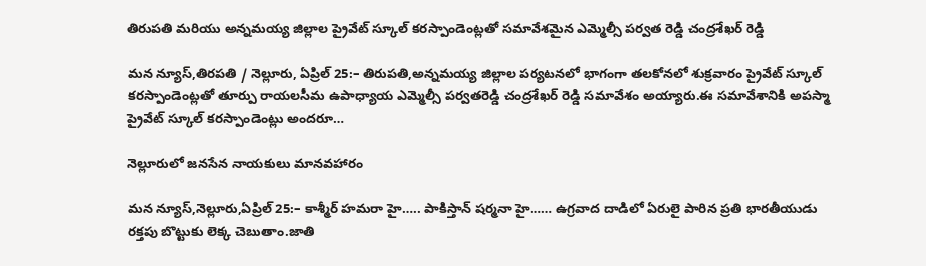తిరుపతి మరియు అన్నమయ్య జిల్లాల ప్రైవేట్ స్కూల్ కరస్పాండెంట్లతో సమావేశమైన ఎమ్మెల్సీ పర్వత రెడ్డి చంద్రశేఖర్ రెడ్డి

మన న్యూస్,తిరపతి / నెల్లూరు, ఏప్రిల్ 25:– తిరుపతి,అన్నమయ్య జిల్లాల పర్యటనలో భాగంగా తలకోనలో శుక్రవారం ప్రైవేట్ స్కూల్ కరస్పాండెంట్లతో తూర్పు రాయలసీమ ఉపాధ్యాయ ఎమ్మెల్సీ పర్వతరెడ్డి చంద్రశేఖర్ రెడ్డి సమావేశం అయ్యారు.ఈ సమావేశానికి అపస్మా ప్రైవేట్ స్కూల్ కరస్పాండెంట్లు అందరూ…

నెల్లూరులో జనసేన నాయకులు మానవహారం

మన న్యూస్,నెల్లూరు,ఏప్రిల్ 25:– కాశ్మీర్ హమరా హై….. పాకిస్తాన్ షర్మనా హై…… ఉగ్రవాద దాడిలో ఏరులై పారిన ప్రతి భారతీయుడు రక్తపు బొట్టుకు లెక్క చెబుతాం.జాతి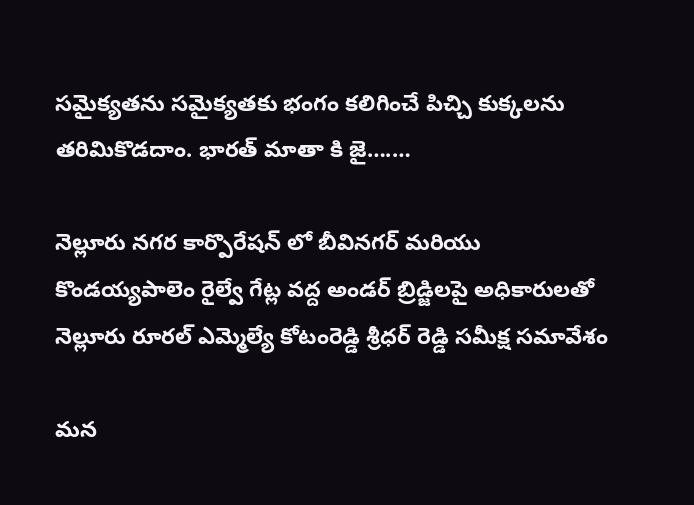సమైక్యతను సమైక్యతకు భంగం కలిగించే పిచ్చి కుక్కలను తరిమికొడదాం. భారత్ మాతా కి జై….…

నెల్లూరు నగర కార్పొరేషన్ లో బీవినగర్ మరియు కొండయ్యపాలెం రైల్వే గేట్ల వద్ద అండర్ బ్రిడ్జిలపై అధికారులతో నెల్లూరు రూరల్ ఎమ్మెల్యే కోటంరెడ్డి శ్రీధర్ రెడ్డి సమీక్ష సమావేశం

మన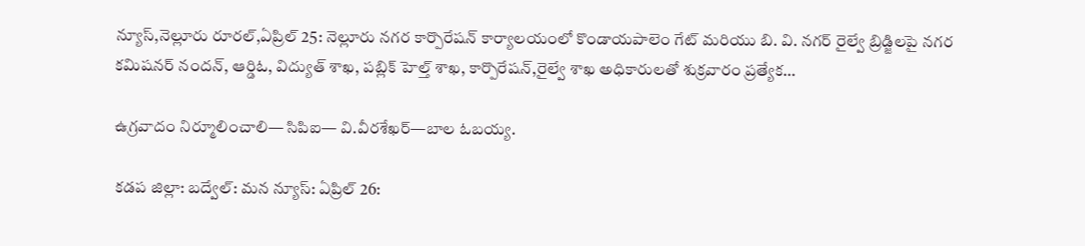న్యూస్,నెల్లూరు రూరల్,ఏప్రిల్ 25: నెల్లూరు నగర కార్పొరేషన్ కార్యాలయంలో కొండాయపాలెం గేట్ మరియు బి. వి. నగర్ రైల్వే బ్రిడ్జిలపై నగర కమిషనర్ నందన్, ఆర్డిఓ, విద్యుత్ శాఖ, పబ్లిక్ హెల్త్ శాఖ, కార్పొరేషన్,రైల్వే శాఖ అధికారులతో శుక్రవారం ప్రత్యేక…

ఉగ్రవాదం నిర్మూలించాలి— సిపిఐ— వి.వీరశేఖర్—బాల ఓబయ్య.

కడప జిల్లా: బద్వేల్: మన న్యూస్: ఏప్రిల్ 26: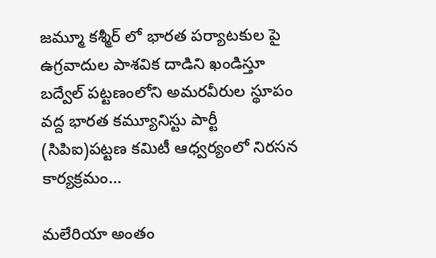జమ్మూ కశ్మీర్ లో భారత పర్యాటకుల పై ఉగ్రవాదుల పాశవిక దాడిని ఖండిస్తూ బద్వేల్ పట్టణంలోని అమరవీరుల స్థూపం వద్ద భారత కమ్యూనిస్టు పార్టీ (సిపిఐ)పట్టణ కమిటీ ఆధ్వర్యంలో నిరసన కార్యక్రమం…

మలేరియా అంతం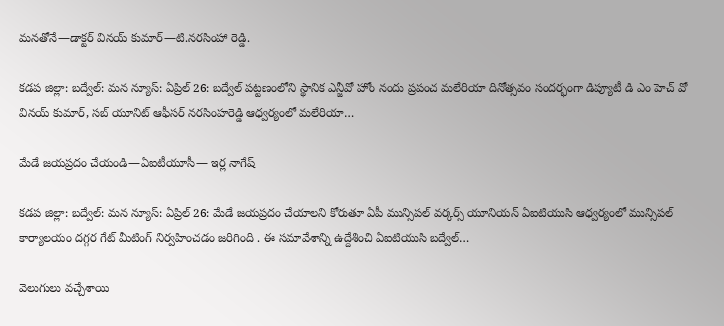మనతోనే—డాక్టర్ వినయ్ కుమార్—టి.నరసింహా రెడ్డి.

కడప జిల్లా: బద్వేల్: మన న్యూస్: ఏప్రిల్ 26: బద్వేల్ పట్టణంలోని స్థానిక ఎన్జీవో హోం నందు ప్రపంచ మలేరియా దినోత్సవం సందర్భంగా డిప్యూటీ డి ఎం హెచ్ వో వినయ్ కుమార్, సబ్ యూనిట్ ఆఫీసర్ నరసింహరెడ్డి ఆధ్వర్యంలో మలేరియా…

మేడే జయప్రదం చేయండి—ఏఐటీయూసీ— ఇర్ల నాగేష్

కడప జిల్లా: బద్వేల్: మన న్యూస్: ఏప్రిల్ 26: మేడే జయప్రదం చేయాలని కోరుతూ ఏపీ మున్సిపల్ వర్కర్స్ యూనియన్ ఏఐటియుసి ఆధ్వర్యంలో మున్సిపల్ కార్యాలయం దగ్గర గేట్ మీటింగ్ నిర్వహించడం జరిగింది . ఈ సమావేశాన్ని ఉద్దేశించి ఏఐటియుసి బద్వేల్…

వెలుగులు వచ్చేశాయి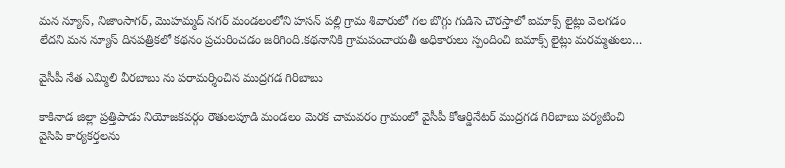మన న్యూస్, నిజాంసాగర్, మొహమ్మద్ నగర్ మండలంలోని హసన్ పల్లి గ్రామ శివారులో గల బొగ్గు గుడిసె చౌరస్తాలో ఐమాక్స్ లైట్లు వెలగడం లేదని మన న్యూస్ దినపత్రికలో కథనం ప్రచురించడం జరిగింది.కథనానికి గ్రామపంచాయతీ అధికారులు స్పందించి ఐమాక్స్ లైట్లు మరమ్మతులు…

వైసీపీ నేత ఎమ్మిలి వీరబాబు ను పరామర్శించిన ముద్రగడ గిరిబాబు

కాకినాడ జిల్లా ప్రత్తిపాడు నియోజకవర్గం రౌతులపూడి మండలం మెరక చామవరం గ్రామంలో వైసీపీ కోఆర్డినేటర్ ముద్రగడ గిరిబాబు పర్యటించి వైసిపి కార్యకర్తలను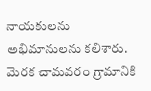నాయకులను అభిమానులను కలిశారు. మెరక చామవరం గ్రామానికి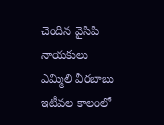చెందిన వైసిపి నాయకులు ఎమ్మిలి వీరబాబు ఇటీవల కాలంలో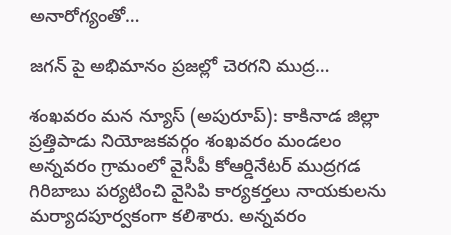అనారోగ్యంతో…

జగన్ పై అభిమానం ప్రజల్లో చెరగని ముద్ర…

శంఖవరం మన న్యూస్ (అపురూప్): కాకినాడ జిల్లా ప్రత్తిపాడు నియోజకవర్గం శంఖవరం మండలం అన్నవరం గ్రామంలో వైసీపీ కోఆర్డినేటర్ ముద్రగడ గిరిబాబు పర్యటించి వైసిపి కార్యకర్తలు నాయకులను మర్యాదపూర్వకంగా కలిశారు. అన్నవరం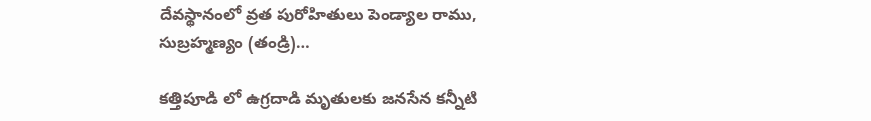దేవస్థానంలో వ్రత పురోహితులు పెండ్యాల రాము, సుబ్రహ్మణ్యం (తండ్రి)…

కత్తిపూడి లో ఉగ్రదాడి మృతులకు జనసేన కన్నీటి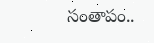సంతాపం..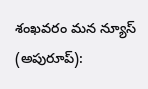శంఖవరం మన న్యూస్ (అపురూప్):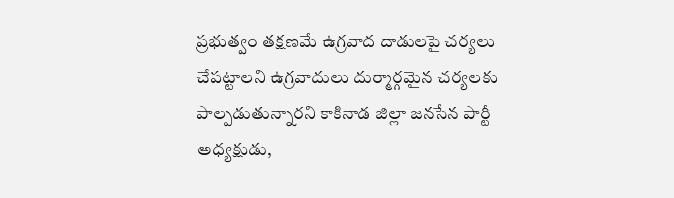ప్రభుత్వం తక్షణమే ఉగ్రవాద దాడులపై చర్యలు చేపట్టాలని ఉగ్రవాదులు దుర్మార్గమైన చర్యలకు పాల్పడుతున్నారని కాకినాడ జిల్లా జనసేన పార్టీ అధ్యక్షుడు,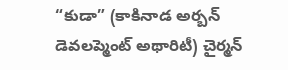“కుడా” (కాకినాడ అర్బన్ డెవలప్మెంట్ అథారిటీ) చైర్మన్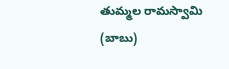తుమ్మల రామస్వామి (బాబు)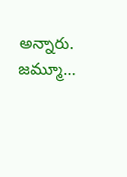అన్నారు. జమ్మూ…